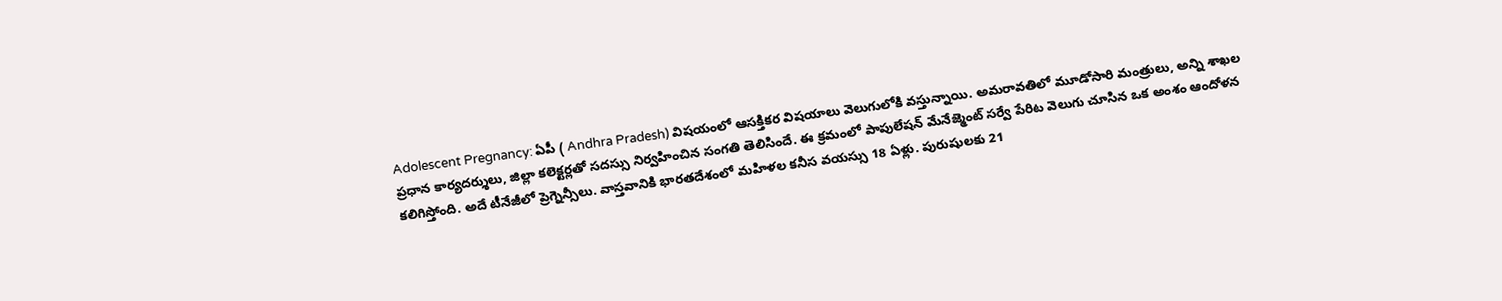Adolescent Pregnancy: ఏపీ ( Andhra Pradesh) విషయంలో ఆసక్తికర విషయాలు వెలుగులోకి వస్తున్నాయి. అమరావతిలో మూడోసారి మంత్రులు, అన్ని శాఖల ప్రధాన కార్యదర్శులు, జిల్లా కలెక్టర్లతో సదస్సు నిర్వహించిన సంగతి తెలిసిందే. ఈ క్రమంలో పాపులేషన్ మేనేజ్మెంట్ సర్వే పేరిట వెలుగు చూసిన ఒక అంశం ఆందోళన కలిగిస్తోంది. అదే టీనేజీలో ప్రెగ్నెన్సీలు. వాస్తవానికి భారతదేశంలో మహిళల కనీస వయస్సు 18 ఏళ్లు. పురుషులకు 21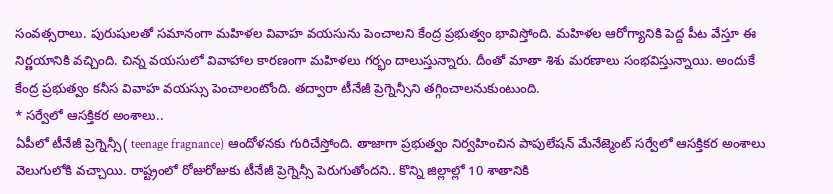సంవత్సరాలు. పురుషులతో సమానంగా మహిళల వివాహ వయసును పెంచాలని కేంద్ర ప్రభుత్వం భావిస్తోంది. మహిళల ఆరోగ్యానికి పెద్ద పీట వేస్తూ ఈ నిర్ణయానికి వచ్చింది. చిన్న వయసులో వివాహాల కారణంగా మహిళలు గర్భం దాలుస్తున్నారు. దీంతో మాతా శిశు మరణాలు సంభవిస్తున్నాయి. అందుకే కేంద్ర ప్రభుత్వం కనీస వివాహ వయస్సు పెంచాలంటోంది. తద్వారా టీనేజీ ప్రెగ్నెన్సీని తగ్గించాలనుకుంటుంది.
* సర్వేలో ఆసక్తికర అంశాలు..
ఏపీలో టీనేజీ ప్రెగ్నెన్సీ( teenage fragnance) ఆందోళనకు గురిచేస్తోంది. తాజాగా ప్రభుత్వం నిర్వహించిన పాపులేషన్ మేనేజ్మెంట్ సర్వేలో ఆసక్తికర అంశాలు వెలుగులోకి వచ్చాయి. రాష్ట్రంలో రోజురోజుకు టీనేజీ ప్రెగ్నెన్సీ పెరుగుతోందని.. కొన్ని జిల్లాల్లో 10 శాతానికి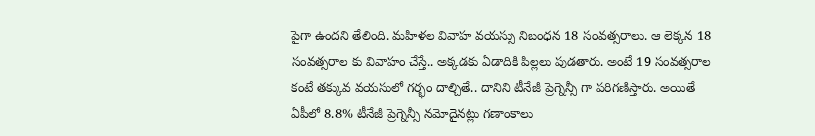పైగా ఉందని తేలింది. మహిళల వివాహ వయస్సు నిబంధన 18 సంవత్సరాలు. ఆ లెక్కన 18 సంవత్సరాల కు వివాహం చేస్తే.. అక్కడకు ఏడాదికి పిల్లలు పుడతారు. అంటే 19 సంవత్సరాల కంటే తక్కువ వయసులో గర్భం దాల్చితే.. దానిని టీనేజీ ప్రెగ్నెన్సీ గా పరిగణిస్తారు. అయితే ఏపీలో 8.8% టీనేజీ ప్రెగ్నెన్సీ నమోదైనట్లు గణాంకాలు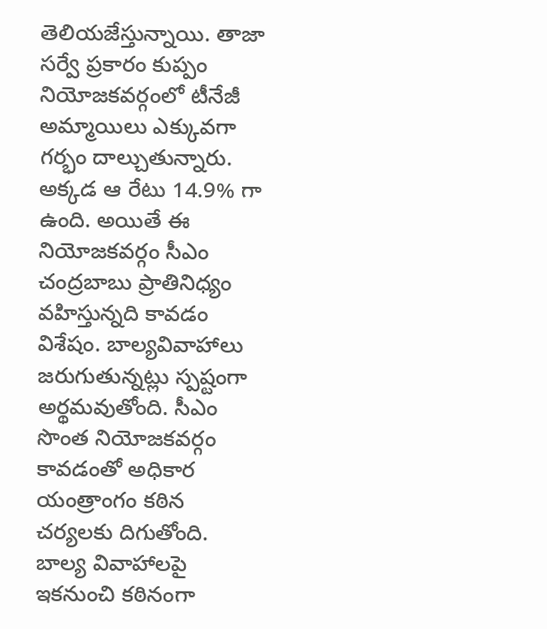తెలియజేస్తున్నాయి. తాజా సర్వే ప్రకారం కుప్పం నియోజకవర్గంలో టీనేజీ అమ్మాయిలు ఎక్కువగా గర్భం దాల్చుతున్నారు. అక్కడ ఆ రేటు 14.9% గా ఉంది. అయితే ఈ నియోజకవర్గం సీఎం చంద్రబాబు ప్రాతినిధ్యం వహిస్తున్నది కావడం విశేషం. బాల్యవివాహాలు జరుగుతున్నట్లు స్పష్టంగా అర్థమవుతోంది. సీఎం సొంత నియోజకవర్గం కావడంతో అధికార యంత్రాంగం కఠిన చర్యలకు దిగుతోంది. బాల్య వివాహాలపై ఇకనుంచి కఠినంగా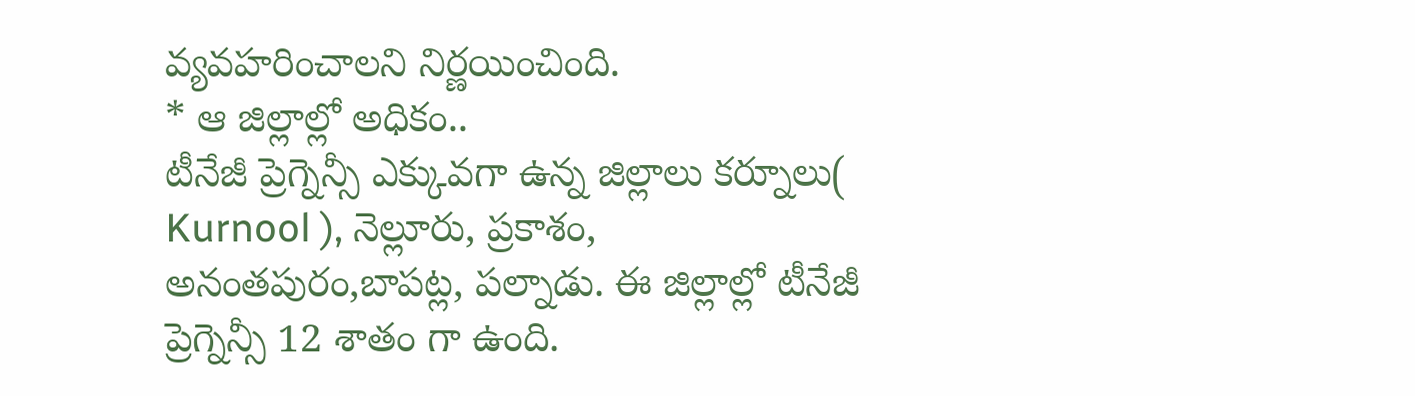వ్యవహరించాలని నిర్ణయించింది.
* ఆ జిల్లాల్లో అధికం..
టీనేజీ ప్రెగ్నెన్సీ ఎక్కువగా ఉన్న జిల్లాలు కర్నూలు( Kurnool ), నెల్లూరు, ప్రకాశం, అనంతపురం,బాపట్ల, పల్నాడు. ఈ జిల్లాల్లో టీనేజీ ప్రెగ్నెన్సీ 12 శాతం గా ఉంది.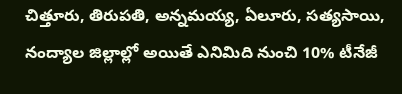చిత్తూరు, తిరుపతి, అన్నమయ్య, ఏలూరు, సత్యసాయి, నంద్యాల జిల్లాల్లో అయితే ఎనిమిది నుంచి 10% టీనేజీ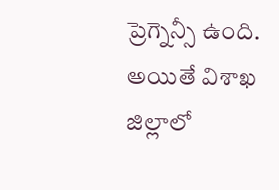ప్రెగ్నెన్సీ ఉంది. అయితే విశాఖ జిల్లాలో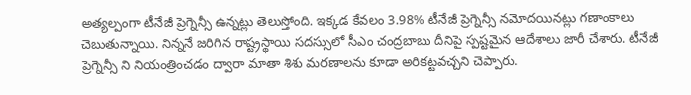అత్యల్పంగా టీనేజీ ప్రెగ్నెన్సీ ఉన్నట్లు తెలుస్తోంది. ఇక్కడ కేవలం 3.98% టీనేజీ ప్రెగ్నెన్సీ నమోదయినట్లు గణాంకాలు చెబుతున్నాయి. నిన్ననే జరిగిన రాష్ట్రస్థాయి సదస్సులో సీఎం చంద్రబాబు దీనిపై స్పష్టమైన ఆదేశాలు జారీ చేశారు. టీనేజీ ప్రెగ్నెన్సీ ని నియంత్రించడం ద్వారా మాతా శిశు మరణాలను కూడా అరికట్టవచ్చని చెప్పారు.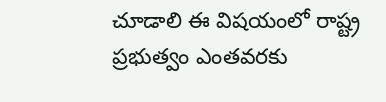చూడాలి ఈ విషయంలో రాష్ట్ర ప్రభుత్వం ఎంతవరకు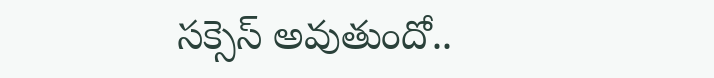సక్సెస్ అవుతుందో..